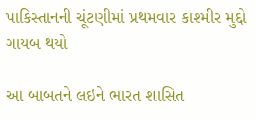પાકિસ્તાનની ચૂંટણીમાં પ્રથમવાર કાશ્મીર મુદ્દો ગાયબ થયો

આ બાબતને લઇને ભારત શાસિત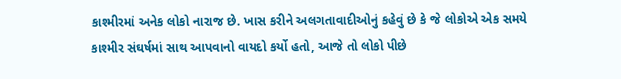કાશ્મીરમાં અનેક લોકો નારાજ છે. ખાસ કરીને અલગતાવાદીઓનું કહેવું છે કે જે લોકોએ એક સમયે કાશ્મીર સંઘર્ષમાં સાથ આપવાનો વાયદો કર્યો હતો, આજે તો લોકો પીછે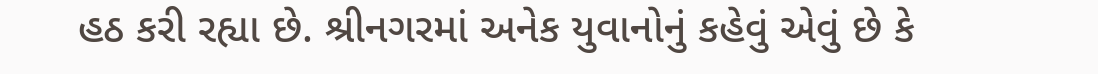હઠ કરી રહ્યા છે. શ્રીનગરમાં અનેક યુવાનોનું કહેવું એવું છે કે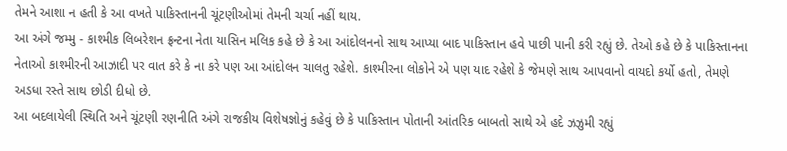તેમને આશા ન હતી કે આ વખતે પાકિસ્તાનની ચૂંટણીઓમાં તેમની ચર્ચા નહીં થાય.
આ અંગે જમ્મુ - કાશ્મીક લિબરેશન ફ્રન્ટના નેતા યાસિન મલિક કહે છે કે આ આંદોલનનો સાથ આપ્યા બાદ પાકિસ્તાન હવે પાછી પાની કરી રહ્યું છે. તેઓ કહે છે કે પાકિસ્તાનના નેતાઓ કાશ્મીરની આઝાદી પર વાત કરે કે ના કરે પણ આ આંદોલન ચાલતુ રહેશે. કાશ્મીરના લોકોને એ પણ યાદ રહેશે કે જેમણે સાથ આપવાનો વાયદો કર્યો હતો, તેમણે અડધા રસ્તે સાથ છોડી દીધો છે.
આ બદલાયેલી સ્થિતિ અને ચૂંટણી રણનીતિ અંગે રાજકીય વિશેષજ્ઞોનું કહેવું છે કે પાકિસ્તાન પોતાની આંતરિક બાબતો સાથે એ હદે ઝઝુમી રહ્યું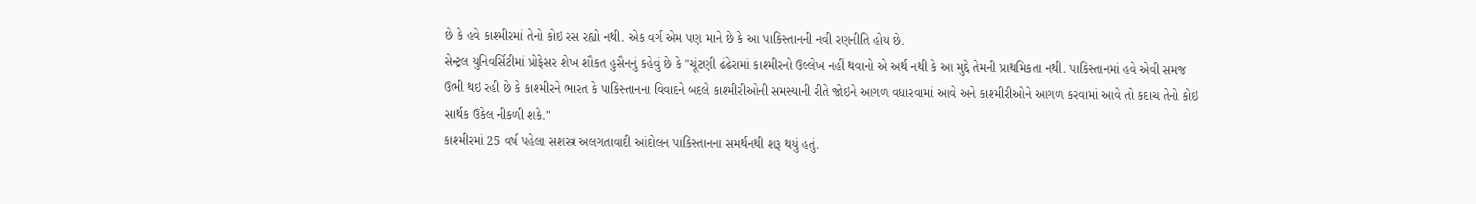છે કે હવે કાશ્મીરમાં તેનો કોઇ રસ રહ્યો નથી. એક વર્ગ એમ પણ માને છે કે આ પાકિસ્તાનની નવી રણનીતિ હોય છે.
સેન્ટ્રલ યુનિવર્સિટીમાં પ્રોફેસર શેખ શૌકત હુસૈનનું કહેવું છે કે "ચૂંટણી ઢંઢેરામાં કાશ્મીરનો ઉલ્લેખ નહીં થવાનો એ અર્થ નથી કે આ મુદ્દે તેમની પ્રાથમિકતા નથી. પાકિસ્તાનમાં હવે એવી સમજ ઉભી થઇ રહી છે કે કાશ્મીરને ભારત કે પાકિસ્તાનના વિવાદને બદલે કાશ્મીરીઓની સમસ્યાની રીતે જોઇને આગળ વધારવામાં આવે અને કાશ્મીરીઓને આગળ કરવામાં આવે તો કદાચ તેનો કોઇ સાર્થક ઉકેલ નીકળી શકે."
કાશ્મીરમાં 25 વર્ષ પહેલા સશસ્ત્ર અલગતાવાદી આંદોલન પાકિસ્તાનના સમર્થનથી શરૂ થયું હતું.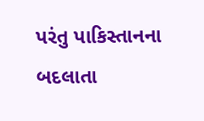પરંતુ પાકિસ્તાનના બદલાતા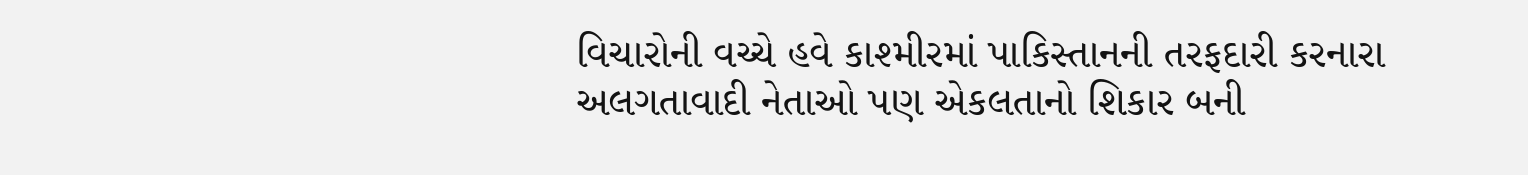વિચારોની વચ્ચે હવે કાશ્મીરમાં પાકિસ્તાનની તરફદારી કરનારા અલગતાવાદી નેતાઓ પણ એકલતાનો શિકાર બની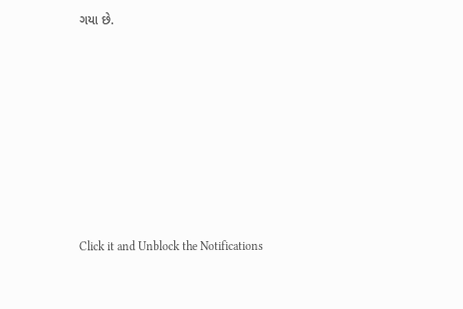ગયા છે.












Click it and Unblock the Notifications